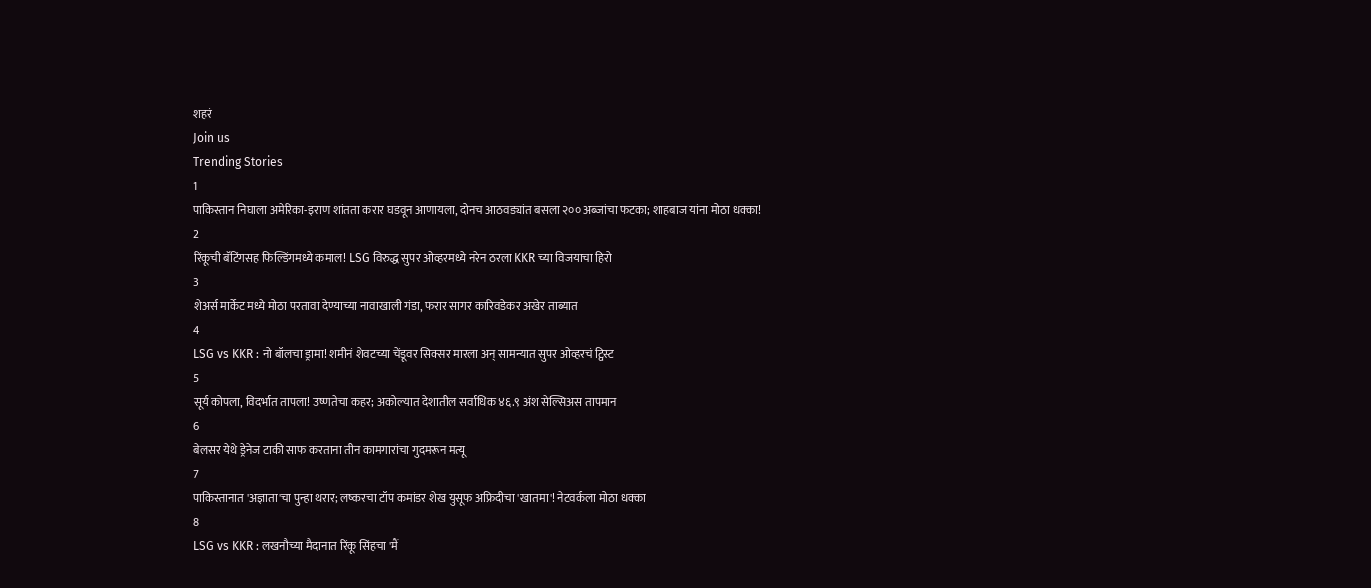शहरं
Join us
Trending Stories
1
पाकिस्तान निघाला अमेरिका-इराण शांतता करार घडवून आणायला, दोनच आठवड्यांत बसला २०० अब्जांचा फटका; शाहबाज यांना मोठा धक्का!
2
रिंकूची बॅटिंगसह फिल्डिंगमध्ये कमाल! LSG विरुद्ध सुपर ओव्हरमध्ये नरेन ठरला KKR च्या विजयाचा हिरो
3
शेअर्स मार्केट मध्ये मोठा परतावा देण्याच्या नावाखाली गंडा, फरार सागर कारिवडेकर अखेर ताब्यात
4
LSG vs KKR : नो बॉलचा ड्रामा! शमीनं शेवटच्या चेंडूवर सिक्सर मारला अन् सामन्यात सुपर ओव्हरचं ट्विस्ट
5
सूर्य कोपला, विदर्भात तापला! उष्णतेचा कहर; अकोल्यात देशातील सर्वाधिक ४६.९ अंश सेल्सिअस तापमान
6
बेलसर येथे ड्रेनेज टाकी साफ करताना तीन कामगारांचा गुदमरून मत्यू
7
पाकिस्तानात 'अज्ञाता'चा पुन्हा थरार; लष्करचा टॉप कमांडर शेख युसूफ अफ्रिदीचा 'खातमा'! नेटवर्कला मोठा धक्का
8
LSG vs KKR : लखनौच्या मैदानात रिंकू सिंहचा 'मैं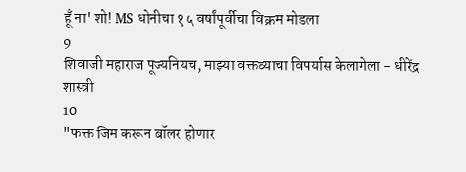हूँ ना' शो! MS धोनीचा १५ वर्षांपूर्वीचा विक्रम मोडला
9
शिवाजी महाराज पूज्यनियच, माझ्या वक्तव्याचा विपर्यास केलागेला - धीरेंद्र शास्त्री
10
"फक्त जिम करून बॉलर होणार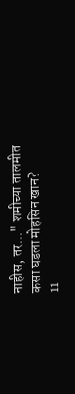नाहीस, तर..." शमीच्या तालमीत कसा घडला मोहसिन खान?
11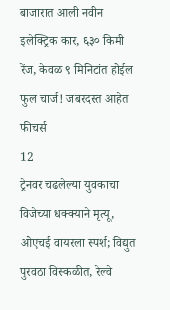बाजारात आली नवीन इलेक्ट्रिक कार, ६३० किमी रेंज, केवळ ९ मिनिटांत होईल फुल चार्ज! जबरदस्त आहेत फीचर्स
12
ट्रेनवर चढलेल्या युवकाचा विजेच्या धक्क्याने मृत्यू, ओएचई वायरला स्पर्श; विद्युत पुरवठा विस्कळीत, रेल्वे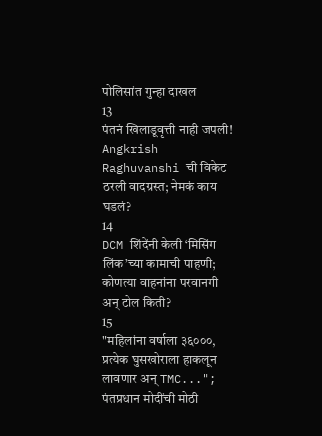पोलिसांत गुन्हा दाखल
13
पंतनं खिलाडूवृत्ती नाही जपली! Angkrish Raghuvanshi ची विकेट ठरली वादग्रस्त; नेमकं काय घडलं?
14
DCM शिंदेंनी केली ‘मिसिंग लिंक’च्या कामाची पाहणी; कोणत्या वाहनांना परवानगी अन् टोल किती?
15
"महिलांना वर्षाला ३६०००, प्रत्येक घुसखोराला हाकलून लावणार अन् TMC..."; पंतप्रधान मोदींची मोठी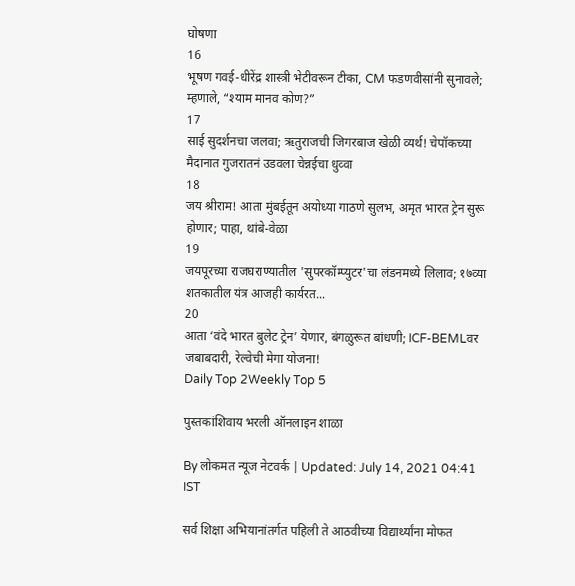घोषणा
16
भूषण गवई-धीरेंद्र शास्त्री भेटीवरून टीका, CM फडणवीसांनी सुनावले; म्हणाले, “श्याम मानव कोण?”
17
साई सुदर्शनचा जलवा; ऋतुराजची जिगरबाज खेळी व्यर्थ! चेपॉकच्या मैदानात गुजरातनं उडवला चेन्नईचा धुव्वा
18
जय श्रीराम! आता मुंबईतून अयोध्या गाठणे सुलभ, अमृत भारत ट्रेन सुरू होणार; पाहा, थांबे-वेळा
19
जयपूरच्या राजघराण्यातील 'सुपरकॉम्प्युटर'चा लंडनमध्ये लिलाव; १७व्या शतकातील यंत्र आजही कार्यरत...
20
आता ‘वंदे भारत बुलेट ट्रेन’ येणार, बंगळुरूत बांधणी; ICF-BEMLवर जबाबदारी, रेल्वेची मेगा योजना!
Daily Top 2Weekly Top 5

पुस्तकांशिवाय भरली ऑनलाइन शाळा

By लोकमत न्यूज नेटवर्क | Updated: July 14, 2021 04:41 IST

सर्व शिक्षा अभियानांतर्गत पहिली ते आठवीच्या विद्यार्थ्यांना मोफत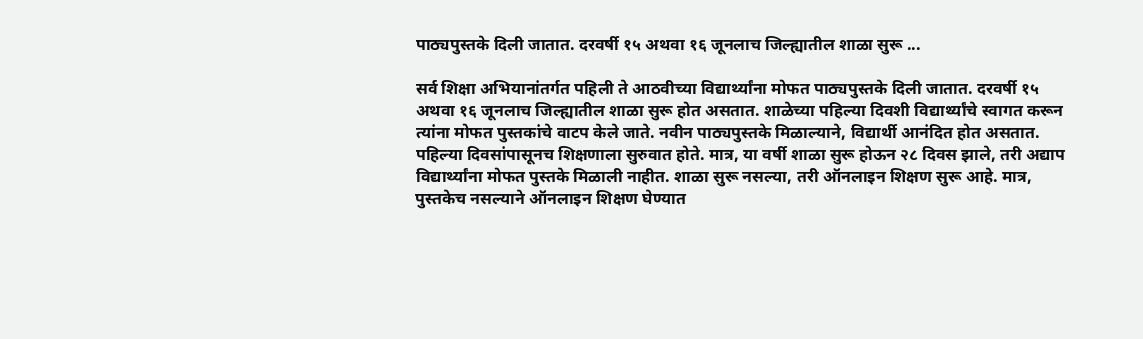पाठ्यपुस्तके दिली जातात. दरवर्षी १५ अथवा १६ जूनलाच जिल्ह्यातील शाळा सुरू ...

सर्व शिक्षा अभियानांतर्गत पहिली ते आठवीच्या विद्यार्थ्यांना मोफत पाठ्यपुस्तके दिली जातात. दरवर्षी १५ अथवा १६ जूनलाच जिल्ह्यातील शाळा सुरू होत असतात. शाळेच्या पहिल्या दिवशी विद्यार्थ्यांचे स्वागत करून त्यांना मोफत पुस्तकांचे वाटप केले जाते. नवीन पाठ्यपुस्तके मिळाल्याने, विद्यार्थी आनंदित होत असतात. पहिल्या दिवसांपासूनच शिक्षणाला सुरुवात होते. मात्र, या वर्षी शाळा सुरू होऊन २८ दिवस झाले, तरी अद्याप विद्यार्थ्यांना मोफत पुस्तके मिळाली नाहीत. शाळा सुरू नसल्या, तरी ऑनलाइन शिक्षण सुरू आहे. मात्र, पुस्तकेच नसल्याने ऑनलाइन शिक्षण घेण्यात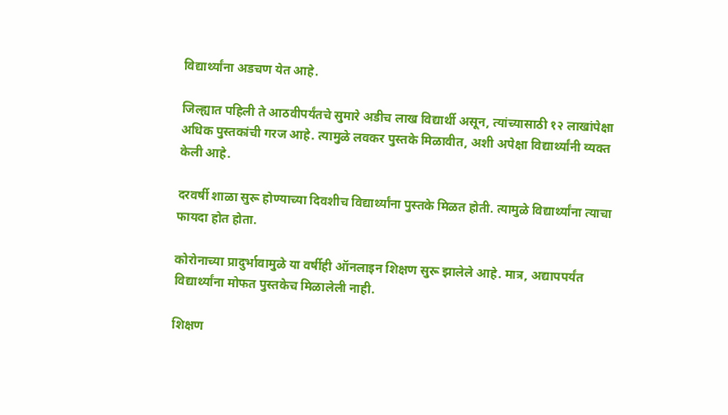विद्यार्थ्यांना अडचण येत आहे.

जिल्ह्यात पहिली ते आठवीपर्यंतचे सुमारे अडीच लाख विद्यार्थी असून, त्यांच्यासाठी १२ लाखांपेक्षा अधिक पुस्तकांची गरज आहे. त्यामुळे लवकर पुस्तके मिळावीत, अशी अपेक्षा विद्यार्थ्यांनी व्यक्त केली आहे.

दरवर्षी शाळा सुरू होण्याच्या दिवशीच विद्यार्थ्यांना पुस्तके मिळत होती. त्यामुळे विद्यार्थ्यांना त्याचा फायदा होत होता.

कोरोनाच्या प्रादुर्भावामुळे या वर्षीही ऑनलाइन शिक्षण सुरू झालेले आहे. मात्र, अद्यापपर्यंत विद्यार्थ्यांना मोफत पुस्तकेच मिळालेली नाही.

शिक्षण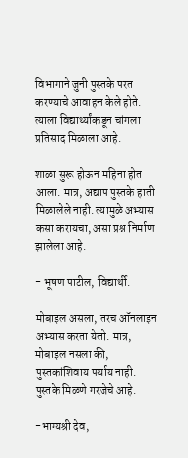विभागाने जुनी पुस्तके परत करण्याचे आवाहन केले होते. त्याला विद्यार्थ्यांकडून चांगला प्रतिसाद मिळाला आहे.

शाळा सुरू होऊन महिना होत आला. मात्र, अद्याप पुस्तके हाती मिळालेले नाही. त्यामुळे अभ्यास कसा करायचा, असा प्रश्न निर्माण झालेला आहे.

- भूषण पाटील, विद्यार्थी.

मोबाइल असला, तरच ऑनलाइन अभ्यास करता येतो. मात्र, मोबाइल नसला की, पुस्तकांशिवाय पर्याय नाही. पुस्तके मिळणे गरजेचे आहे.

-भाग्यश्री देव,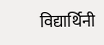विद्यार्थिनी